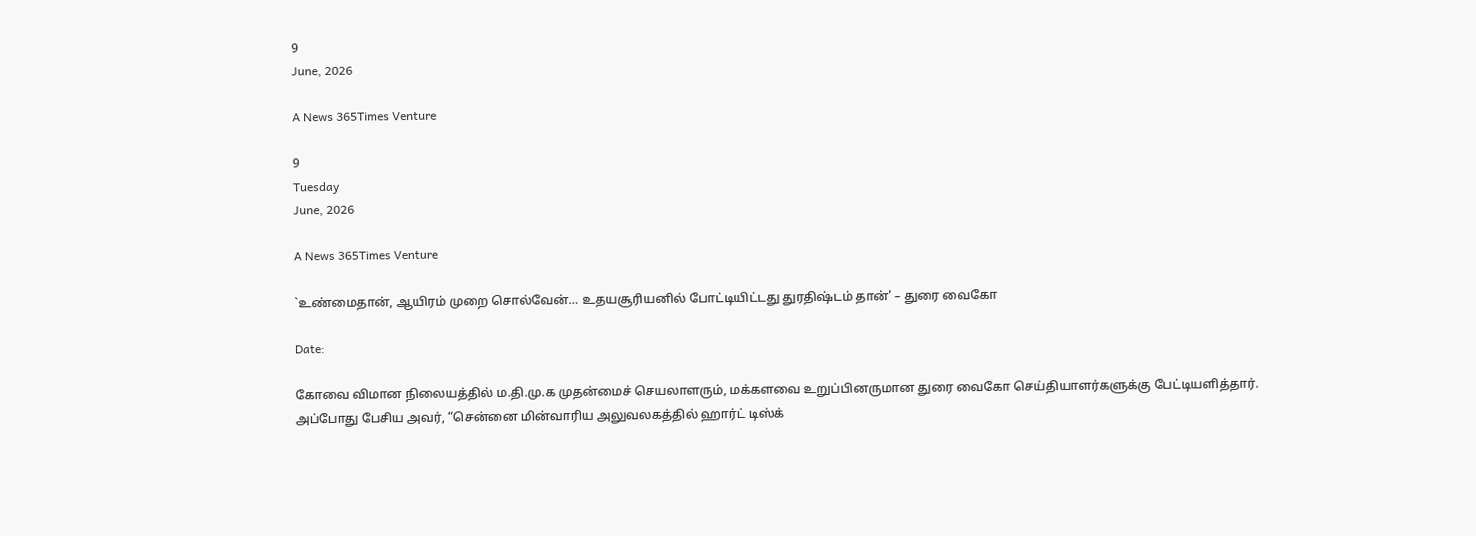9
June, 2026

A News 365Times Venture

9
Tuesday
June, 2026

A News 365Times Venture

`உண்மைதான், ஆயிரம் முறை சொல்வேன்… உதயசூரியனில் போட்டியிட்டது துரதிஷ்டம் தான்' – துரை வைகோ

Date:

கோவை விமான நிலையத்தில் ம.தி.மு.க முதன்மைச் செயலாளரும், மக்களவை உறுப்பினருமான துரை வைகோ செய்தியாளர்களுக்கு பேட்டியளித்தார். அப்போது பேசிய அவர், “சென்னை மின்வாரிய அலுவலகத்தில் ஹார்ட் டிஸ்க்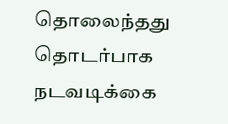தொலைந்தது தொடர்பாக நடவடிக்கை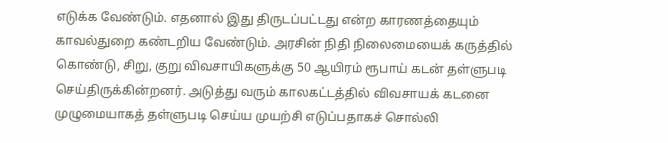எடுக்க வேண்டும். எதனால் இது திருடப்பட்டது என்ற காரணத்தையும் காவல்துறை கண்டறிய வேண்டும். அரசின் நிதி நிலைமையைக் கருத்தில் கொண்டு, சிறு, குறு விவசாயிகளுக்கு 50 ஆயிரம் ரூபாய் கடன் தள்ளுபடி செய்திருக்கின்றனர். அடுத்து வரும் காலகட்டத்தில் விவசாயக் கடனை முழுமையாகத் தள்ளுபடி செய்ய முயற்சி எடுப்பதாகச் சொல்லி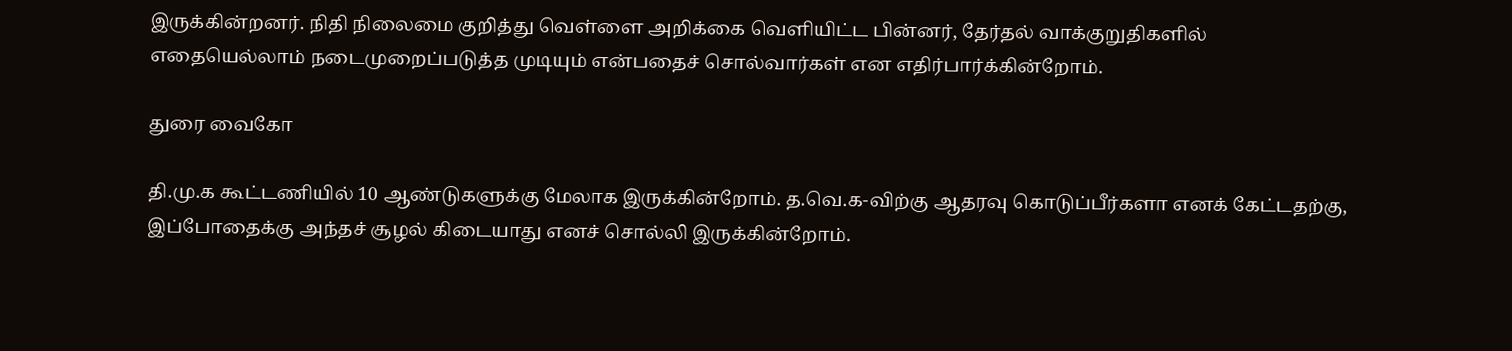இருக்கின்றனர். நிதி நிலைமை குறித்து வெள்ளை அறிக்கை வெளியிட்ட பின்னர், தேர்தல் வாக்குறுதிகளில் எதையெல்லாம் நடைமுறைப்படுத்த முடியும் என்பதைச் சொல்வார்கள் என எதிர்பார்க்கின்றோம்.

துரை வைகோ

தி.மு.க கூட்டணியில் 10 ஆண்டுகளுக்கு மேலாக இருக்கின்றோம். த.வெ.க-விற்கு ஆதரவு கொடுப்பீர்களா எனக் கேட்டதற்கு, இப்போதைக்கு அந்தச் சூழல் கிடையாது எனச் சொல்லி இருக்கின்றோம்.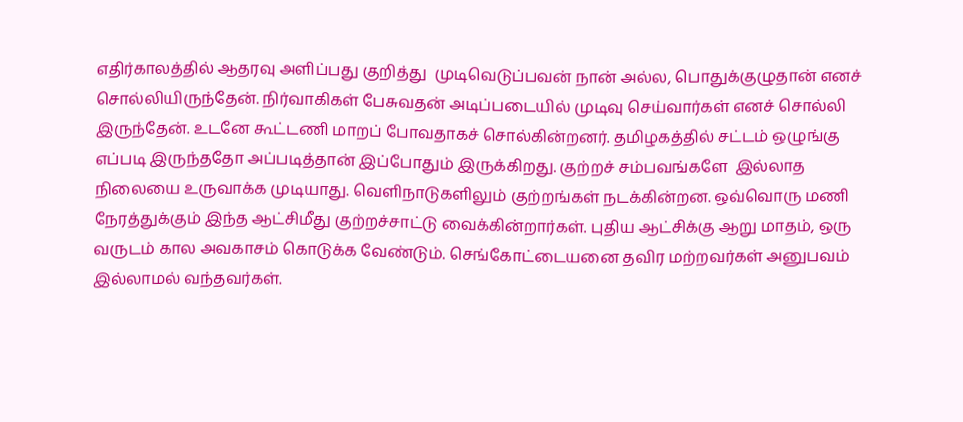எதிர்காலத்தில் ஆதரவு அளிப்பது குறித்து  முடிவெடுப்பவன் நான் அல்ல, பொதுக்குழுதான் எனச் சொல்லியிருந்தேன். நிர்வாகிகள் பேசுவதன் அடிப்படையில் முடிவு செய்வார்கள் எனச் சொல்லி இருந்தேன். உடனே கூட்டணி மாறப் போவதாகச் சொல்கின்றனர். தமிழகத்தில் சட்டம் ஒழுங்கு எப்படி இருந்ததோ அப்படித்தான் இப்போதும் இருக்கிறது. குற்றச் சம்பவங்களே  இல்லாத நிலையை உருவாக்க முடியாது. வெளிநாடுகளிலும் குற்றங்கள் நடக்கின்றன. ஒவ்வொரு மணி நேரத்துக்கும் இந்த ஆட்சிமீது குற்றச்சாட்டு வைக்கின்றார்கள். புதிய ஆட்சிக்கு ஆறு மாதம், ஒரு வருடம் கால அவகாசம் கொடுக்க வேண்டும். செங்கோட்டையனை தவிர மற்றவர்கள் அனுபவம் இல்லாமல் வந்தவர்கள்.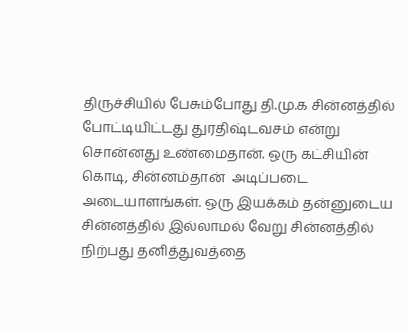திருச்சியில் பேசும்போது தி.மு.க சின்னத்தில் போட்டியிட்டது துரதிஷ்டவசம் என்று சொன்னது உண்மைதான். ஒரு கட்சியின் கொடி, சின்னம்தான்  அடிப்படை அடையாளங்கள். ஒரு இயக்கம் தன்னுடைய சின்னத்தில் இல்லாமல் வேறு சின்னத்தில் நிற்பது தனித்துவத்தை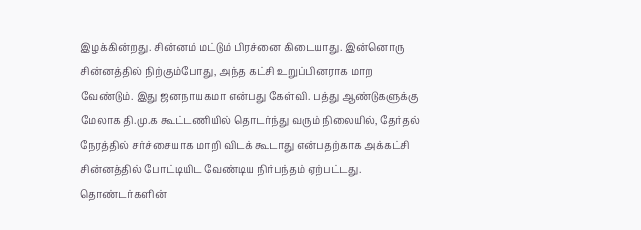இழக்கின்றது. சின்னம் மட்டும் பிரச்னை கிடையாது. இன்னொரு சின்னத்தில் நிற்கும்போது, அந்த கட்சி உறுப்பினராக மாற வேண்டும். இது ஜனநாயகமா என்பது கேள்வி. பத்து ஆண்டுகளுக்கு மேலாக தி.மு.க கூட்டணியில் தொடர்ந்து வரும் நிலையில், தேர்தல் நேரத்தில் சர்ச்சையாக மாறி விடக் கூடாது என்பதற்காக அக்கட்சி சின்னத்தில் போட்டியிட வேண்டிய நிர்பந்தம் ஏற்பட்டது. தொண்டர்களின்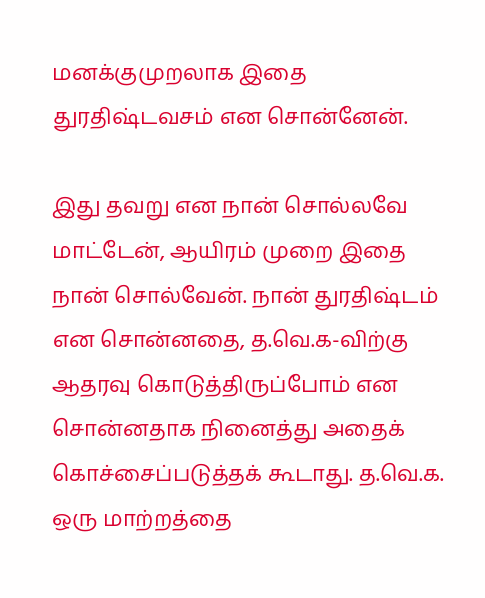மனக்குமுறலாக இதை துரதிஷ்டவசம் என சொன்னேன்.

இது தவறு என நான் சொல்லவே மாட்டேன், ஆயிரம் முறை இதை நான் சொல்வேன். நான் துரதிஷ்டம் என சொன்னதை, த.வெ.க-விற்கு ஆதரவு கொடுத்திருப்போம் என சொன்னதாக நினைத்து அதைக் கொச்சைப்படுத்தக் கூடாது. த.வெ.க. ஒரு மாற்றத்தை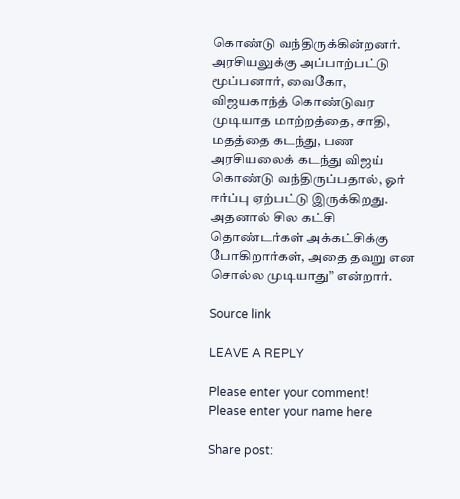கொண்டு வந்திருக்கின்றனர். அரசியலுக்கு அப்பாற்பட்டு மூப்பனார், வைகோ, விஜயகாந்த் கொண்டுவர முடியாத மாற்றத்தை, சாதி, மதத்தை கடந்து, பண அரசியலைக் கடந்து விஜய் கொண்டு வந்திருப்பதால், ஓர் ஈர்ப்பு ஏற்பட்டு இருக்கிறது. அதனால் சில கட்சி  தொண்டர்கள் அக்கட்சிக்கு போகிறார்கள், அதை தவறு என சொல்ல முடியாது” என்றார்.

Source link

LEAVE A REPLY

Please enter your comment!
Please enter your name here

Share post: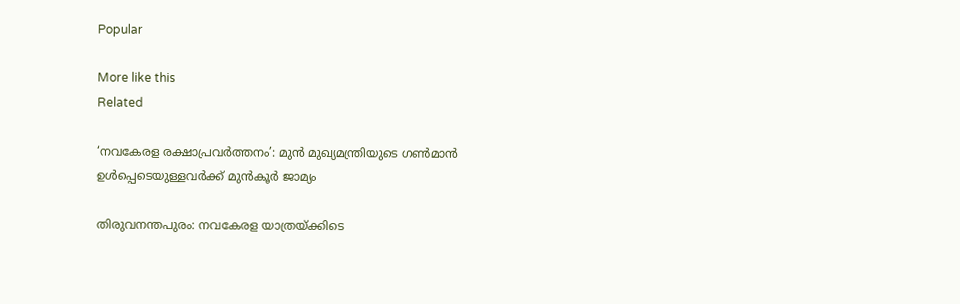Popular

More like this
Related

‘നവകേരള രക്ഷാപ്രവര്‍ത്തനം’: മുന്‍ മുഖ്യമന്ത്രിയുടെ ഗണ്‍മാന്‍ ഉള്‍പ്പെടെയുള്ളവര്‍ക്ക് മുന്‍കൂര്‍ ജാമ്യം

തിരുവനന്തപുരം: നവകേരള യാത്രയ്ക്കിടെ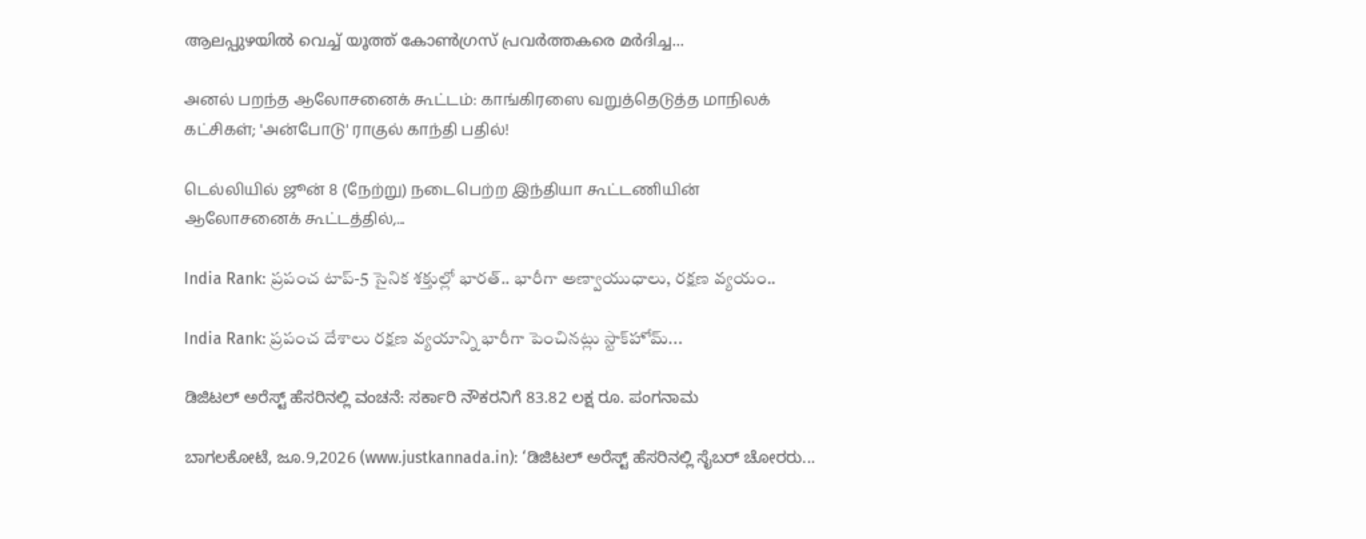ആലപ്പുഴയില്‍ വെച്ച് യൂത്ത് കോണ്‍ഗ്രസ് പ്രവര്‍ത്തകരെ മര്‍ദിച്ച...

அனல் பறந்த ஆலோசனைக் கூட்டம்: காங்கிரஸை வறுத்தெடுத்த மாநிலக் கட்சிகள்; 'அன்போடு' ராகுல் காந்தி பதில்!

டெல்லியில் ஜூன் 8 (நேற்று) நடைபெற்ற இந்தியா கூட்டணியின் ஆலோசனைக் கூட்டத்தில்,...

India Rank: ప్రపంచ టాప్-5 సైనిక శక్తుల్లో భారత్.. భారీగా అణ్వాయుధాలు, రక్షణ వ్యయం..

India Rank: ప్రపంచ దేశాలు రక్షణ వ్యయాన్ని భారీగా పెంచినట్లు స్టాక్‌హోమ్...

ಡಿಜಿಟಲ್ ಅರೆಸ್ಟ್ ಹೆಸರಿನಲ್ಲಿ ವಂಚನೆ: ಸರ್ಕಾರಿ ನೌಕರನಿಗೆ 83.82 ಲಕ್ಷ ರೂ. ಪಂಗನಾಮ

ಬಾಗಲಕೋಟೆ, ಜೂ.9,2026 (www.justkannada.in): ‘ಡಿಜಿಟಲ್ ಅರೆಸ್ಟ್ ಹೆಸರಿನಲ್ಲಿ ಸೈಬರ್ ಚೋರರು...